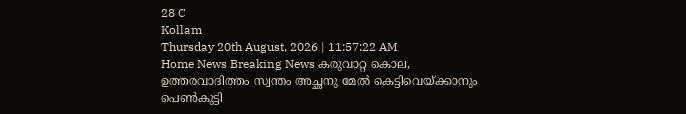28 C
Kollam
Thursday 20th August, 2026 | 11:57:22 AM
Home News Breaking News കരുവാറ്റ കൊല, ഉത്തരവാദിത്തം സ്വന്തം അച്ഛനു മേല്‍ കെട്ടിവെയ്ക്കാനും പെണ്‍കുട്ടി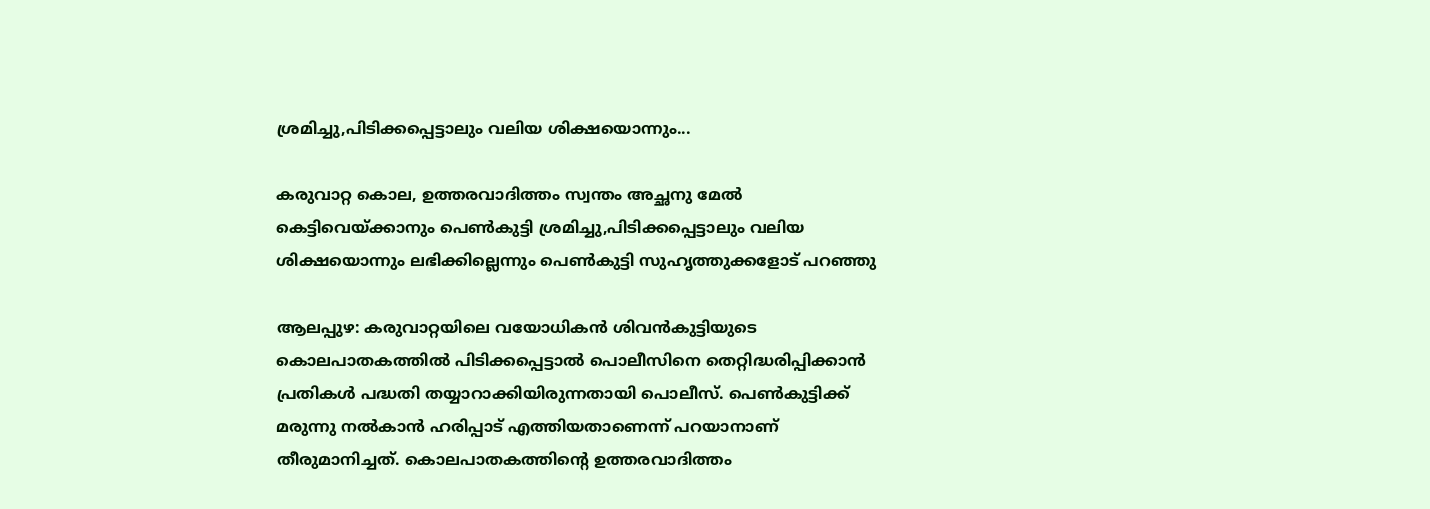ശ്രമിച്ചു,പിടിക്കപ്പെട്ടാലും വലിയ ശിക്ഷയൊന്നും...

കരുവാറ്റ കൊല, ഉത്തരവാദിത്തം സ്വന്തം അച്ഛനു മേല്‍ കെട്ടിവെയ്ക്കാനും പെണ്‍കുട്ടി ശ്രമിച്ചു,പിടിക്കപ്പെട്ടാലും വലിയ ശിക്ഷയൊന്നും ലഭിക്കില്ലെന്നും പെണ്‍കുട്ടി സുഹൃത്തുക്കളോട് പറഞ്ഞു

ആലപ്പുഴ: കരുവാറ്റയിലെ വയോധികന്‍ ശിവന്‍കുട്ടിയുടെ കൊലപാതകത്തില്‍ പിടിക്കപ്പെട്ടാല്‍ പൊലീസിനെ തെറ്റിദ്ധരിപ്പിക്കാന്‍ പ്രതികള്‍ പദ്ധതി തയ്യാറാക്കിയിരുന്നതായി പൊലീസ്. പെണ്‍കുട്ടിക്ക് മരുന്നു നല്‍കാന്‍ ഹരിപ്പാട് എത്തിയതാണെന്ന് പറയാനാണ് തീരുമാനിച്ചത്. കൊലപാതകത്തിന്റെ ഉത്തരവാദിത്തം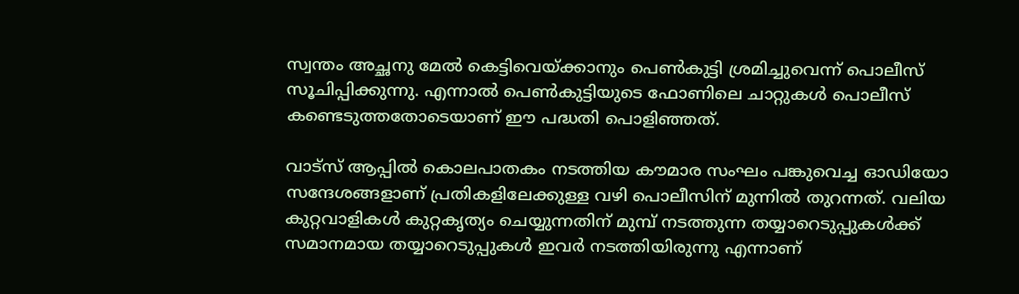സ്വന്തം അച്ഛനു മേല്‍ കെട്ടിവെയ്ക്കാനും പെണ്‍കുട്ടി ശ്രമിച്ചുവെന്ന് പൊലീസ് സൂചിപ്പിക്കുന്നു. എന്നാല്‍ പെണ്‍കുട്ടിയുടെ ഫോണിലെ ചാറ്റുകള്‍ പൊലീസ് കണ്ടെടുത്തതോടെയാണ് ഈ പദ്ധതി പൊളിഞ്ഞത്.

വാട്‌സ് ആപ്പില്‍ കൊലപാതകം നടത്തിയ കൗമാര സംഘം പങ്കുവെച്ച ഓഡിയോ സന്ദേശങ്ങളാണ് പ്രതികളിലേക്കുള്ള വഴി പൊലീസിന് മുന്നില്‍ തുറന്നത്. വലിയ കുറ്റവാളികള്‍ കുറ്റകൃത്യം ചെയ്യുന്നതിന് മുമ്പ് നടത്തുന്ന തയ്യാറെടുപ്പുകള്‍ക്ക് സമാനമായ തയ്യാറെടുപ്പുകള്‍ ഇവര്‍ നടത്തിയിരുന്നു എന്നാണ്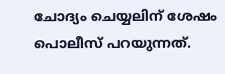ചോദ്യം ചെയ്യലിന് ശേഷം പൊലീസ് പറയുന്നത്.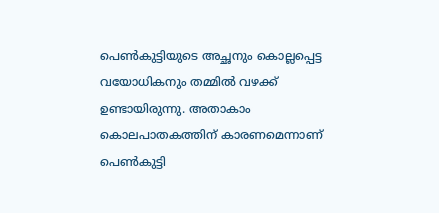പെണ്‍കുട്ടിയുടെ അച്ഛനും കൊല്ലപ്പെട്ട വയോധികനും തമ്മില്‍ വഴക്ക് ഉണ്ടായിരുന്നു. അതാകാം കൊലപാതകത്തിന് കാരണമെന്നാണ് പെണ്‍കുട്ടി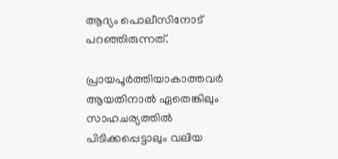ആദ്യം പൊലീസിനോട് പറഞ്ഞിരുന്നത്.

പ്രായപൂര്‍ത്തിയാകാത്തവര്‍ ആയതിനാല്‍ ഏതെങ്കിലും സാഹചര്യത്തില്‍ പിടിക്കപ്പെട്ടാലും വലിയ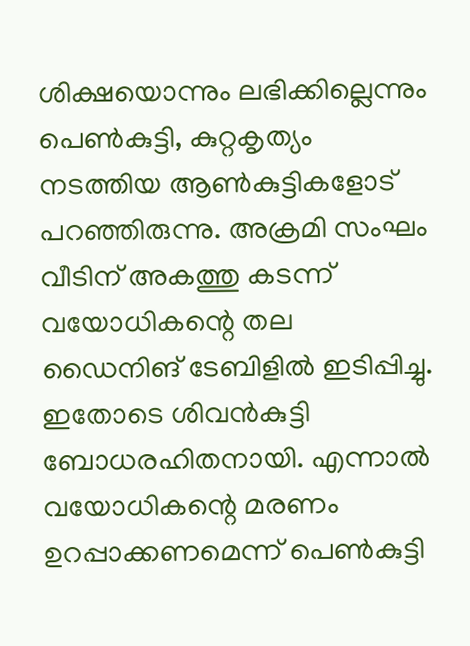ശിക്ഷയൊന്നും ലഭിക്കില്ലെന്നും പെണ്‍കുട്ടി, കുറ്റകൃത്യം നടത്തിയ ആണ്‍കുട്ടികളോട് പറഞ്ഞിരുന്നു. അക്രമി സംഘം വീടിന് അകത്തു കടന്ന് വയോധികന്റെ തല ഡൈനിങ് ടേബിളില്‍ ഇടിപ്പിച്ചു. ഇതോടെ ശിവന്‍കുട്ടി ബോധരഹിതനായി. എന്നാല്‍ വയോധികന്റെ മരണം ഉറപ്പാക്കണമെന്ന് പെണ്‍കുട്ടി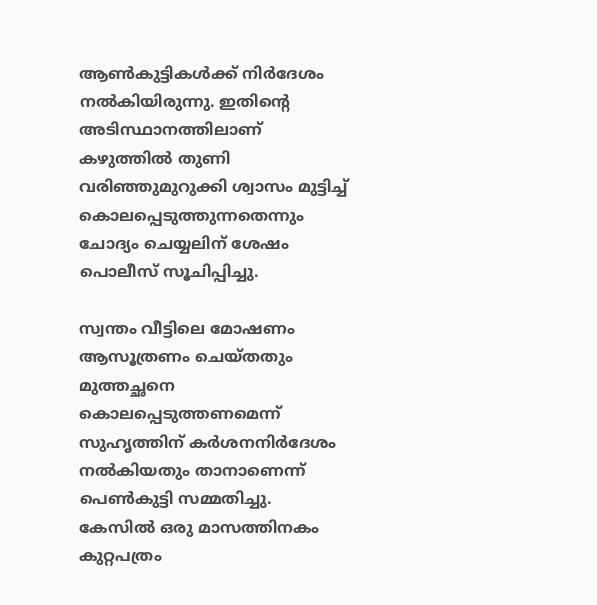ആണ്‍കുട്ടികള്‍ക്ക് നിര്‍ദേശം നല്‍കിയിരുന്നു. ഇതിന്റെ അടിസ്ഥാനത്തിലാണ് കഴുത്തില്‍ തുണി വരിഞ്ഞുമുറുക്കി ശ്വാസം മുട്ടിച്ച് കൊലപ്പെടുത്തുന്നതെന്നും ചോദ്യം ചെയ്യലിന് ശേഷം പൊലീസ് സൂചിപ്പിച്ചു.

സ്വന്തം വീട്ടിലെ മോഷണം ആസൂത്രണം ചെയ്തതും മുത്തച്ഛനെ കൊലപ്പെടുത്തണമെന്ന് സുഹൃത്തിന് കര്‍ശനനിര്‍ദേശം നല്‍കിയതും താനാണെന്ന് പെണ്‍കുട്ടി സമ്മതിച്ചു. കേസില്‍ ഒരു മാസത്തിനകം കുറ്റപത്രം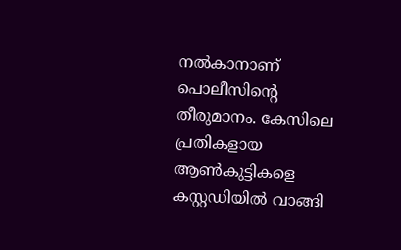നല്‍കാനാണ് പൊലീസിന്റെ തീരുമാനം. കേസിലെ പ്രതികളായ ആണ്‍കുട്ടികളെ കസ്റ്റഡിയില്‍ വാങ്ങി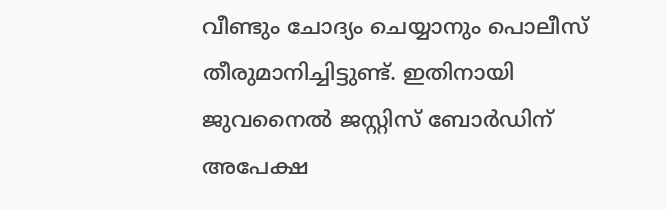വീണ്ടും ചോദ്യം ചെയ്യാനും പൊലീസ് തീരുമാനിച്ചിട്ടുണ്ട്. ഇതിനായി ജുവനൈല്‍ ജസ്റ്റിസ് ബോര്‍ഡിന് അപേക്ഷ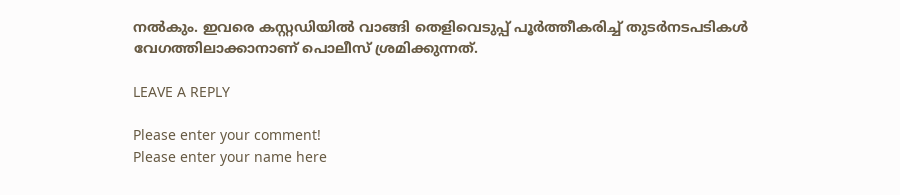നല്‍കും. ഇവരെ കസ്റ്റഡിയില്‍ വാങ്ങി തെളിവെടുപ്പ് പൂര്‍ത്തീകരിച്ച് തുടര്‍നടപടികള്‍ വേഗത്തിലാക്കാനാണ് പൊലീസ് ശ്രമിക്കുന്നത്.

LEAVE A REPLY

Please enter your comment!
Please enter your name here